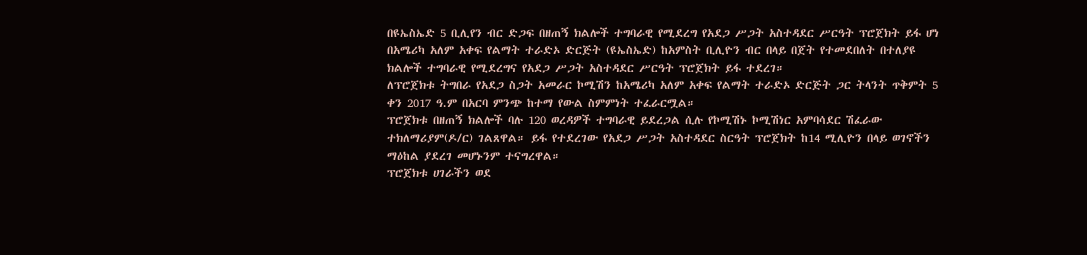በዩኤስኤድ 5 ቢሊየን ብር ድጋፍ በዘጠኝ ክልሎች ተግባራዊ የሚደረግ የአደጋ ሥጋት አስተዳደር ሥርዓት ፕሮጀክት ይፋ ሆነ
በአሜሪካ አለም አቀፍ የልማት ተራድኦ ድርጅት (ዩኤስኤድ) ከአምስት ቢሊዮን ብር በላይ በጀት የተመደበለት በተለያዩ ክልሎች ተግባራዊ የሚደረግና የአደጋ ሥጋት አስተዳደር ሥርዓት ፕሮጀክት ይፋ ተደረገ።
ለፕሮጀክቱ ትግበራ የአደጋ ስጋት አመራር ኮሚሽን ከአሜሪካ አለም አቀፍ የልማት ተራድኦ ድርጅት ጋር ትላንት ጥቅምት 5 ቀን 2017 ዓ.ም በአርባ ምንጭ ከተማ የውል ስምምነት ተፈራርሟል።
ፕሮጀክቱ በዘጠኝ ክልሎች ባሉ 120 ወረዳዎች ተግባራዊ ይደረጋል ሲሉ የኮሚሽኑ ኮሚሽነር አምባሳደር ሽፈራው ተክለማሪያም(ዶ/ር) ገልጸዋል። ይፋ የተደረገው የአደጋ ሥጋት አስተዳደር ስርዓት ፕሮጀክት ከ14 ሚሊዮን በላይ ወገኖችን ማዕከል ያደረገ መሆኑንም ተናግረዋል።
ፕሮጀክቱ ሀገራችን ወደ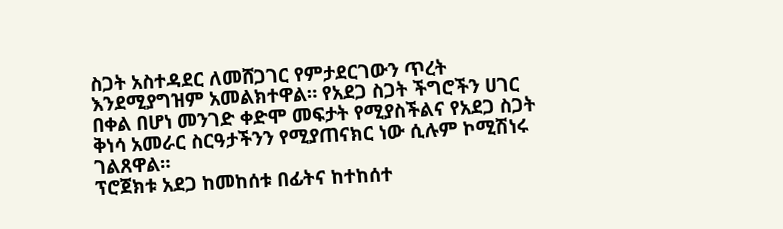ስጋት አስተዳደር ለመሸጋገር የምታደርገውን ጥረት እንደሚያግዝም አመልክተዋል። የአደጋ ስጋት ችግሮችን ሀገር በቀል በሆነ መንገድ ቀድሞ መፍታት የሚያስችልና የአደጋ ስጋት ቅነሳ አመራር ስርዓታችንን የሚያጠናክር ነው ሲሉም ኮሚሽነሩ ገልጸዋል።
ፕሮጀክቱ አደጋ ከመከሰቱ በፊትና ከተከሰተ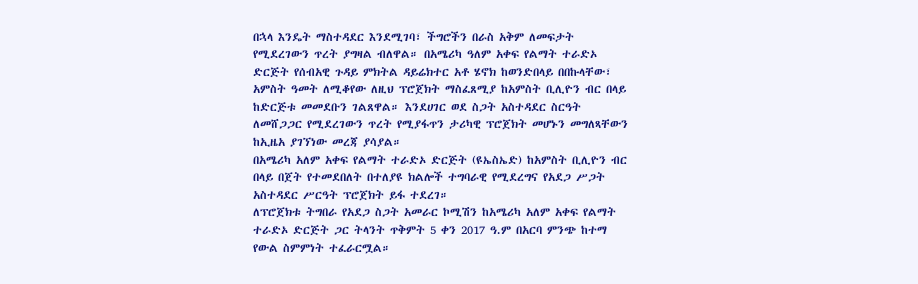በኋላ እንዴት ማስተዳደር እንደሚገባ፣ ችግሮችን በራስ አቅም ለመፍታት የሚደረገውን ጥረት ያግዛል ብለዋል። በአሜሪካ ዓለም አቀፍ የልማት ተራድኦ ድርጅት የሰብአዊ ጉዳይ ምክትል ዳይሬክተር አቶ ሄኖክ ከወንድበላይ በበኩላቸው፣ አምስት ዓመት ለሚቆየው ለዚህ ፕሮጀክት ማስፈጸሚያ ከአምስት ቢሊዮን ብር በላይ ከድርጅቱ መመደቡን ገልጸዋል። እንደሀገር ወደ ስጋት አስተዳደር ስርዓት ለመሸጋጋር የሚደረገውን ጥረት የሚያፋጥን ታሪካዊ ፕሮጀክት መሆኑን መግለጻቸውን ከኢዜአ ያገኘነው መረጃ ያሳያል።
በአሜሪካ አለም አቀፍ የልማት ተራድኦ ድርጅት (ዩኤስኤድ) ከአምስት ቢሊዮን ብር በላይ በጀት የተመደበለት በተለያዩ ክልሎች ተግባራዊ የሚደረግና የአደጋ ሥጋት አስተዳደር ሥርዓት ፕሮጀክት ይፋ ተደረገ።
ለፕሮጀክቱ ትግበራ የአደጋ ስጋት አመራር ኮሚሽን ከአሜሪካ አለም አቀፍ የልማት ተራድኦ ድርጅት ጋር ትላንት ጥቅምት 5 ቀን 2017 ዓ.ም በአርባ ምንጭ ከተማ የውል ስምምነት ተፈራርሟል።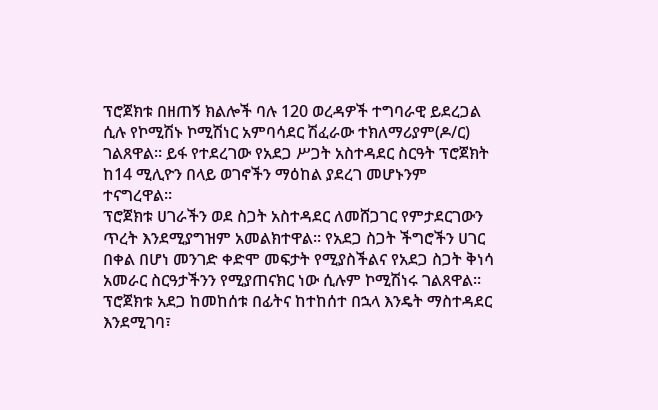ፕሮጀክቱ በዘጠኝ ክልሎች ባሉ 120 ወረዳዎች ተግባራዊ ይደረጋል ሲሉ የኮሚሽኑ ኮሚሽነር አምባሳደር ሽፈራው ተክለማሪያም(ዶ/ር) ገልጸዋል። ይፋ የተደረገው የአደጋ ሥጋት አስተዳደር ስርዓት ፕሮጀክት ከ14 ሚሊዮን በላይ ወገኖችን ማዕከል ያደረገ መሆኑንም ተናግረዋል።
ፕሮጀክቱ ሀገራችን ወደ ስጋት አስተዳደር ለመሸጋገር የምታደርገውን ጥረት እንደሚያግዝም አመልክተዋል። የአደጋ ስጋት ችግሮችን ሀገር በቀል በሆነ መንገድ ቀድሞ መፍታት የሚያስችልና የአደጋ ስጋት ቅነሳ አመራር ስርዓታችንን የሚያጠናክር ነው ሲሉም ኮሚሽነሩ ገልጸዋል።
ፕሮጀክቱ አደጋ ከመከሰቱ በፊትና ከተከሰተ በኋላ እንዴት ማስተዳደር እንደሚገባ፣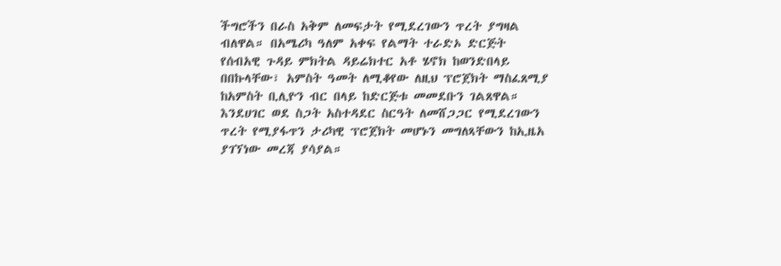ችግሮችን በራስ አቅም ለመፍታት የሚደረገውን ጥረት ያግዛል ብለዋል። በአሜሪካ ዓለም አቀፍ የልማት ተራድኦ ድርጅት የሰብአዊ ጉዳይ ምክትል ዳይሬክተር አቶ ሄኖክ ከወንድበላይ በበኩላቸው፣ አምስት ዓመት ለሚቆየው ለዚህ ፕሮጀክት ማስፈጸሚያ ከአምስት ቢሊዮን ብር በላይ ከድርጅቱ መመደቡን ገልጸዋል። እንደሀገር ወደ ስጋት አስተዳደር ስርዓት ለመሸጋጋር የሚደረገውን ጥረት የሚያፋጥን ታሪካዊ ፕሮጀክት መሆኑን መግለጻቸውን ከኢዜአ ያገኘነው መረጃ ያሳያል።